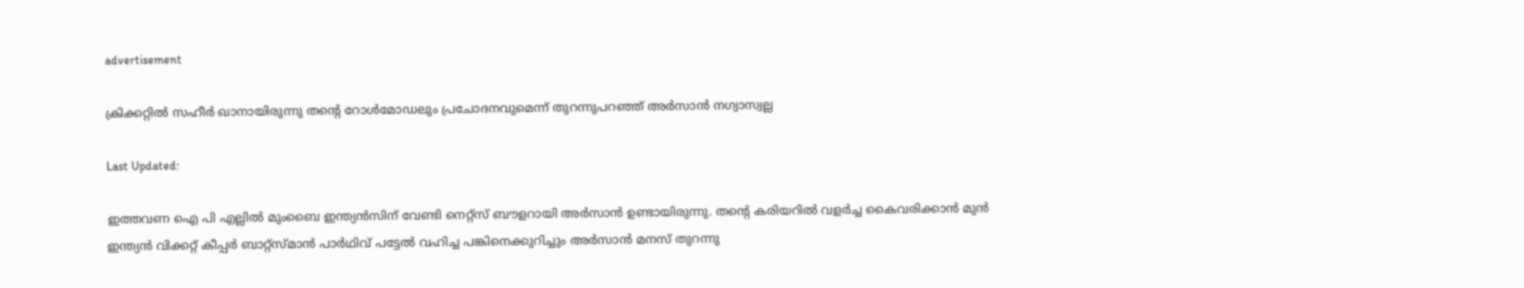advertisement

ക്രിക്കറ്റിൽ സഹീര്‍ ഖാനായിരുന്നു തൻ്റെ റോൾമോഡലും പ്രചോദനവുമെന്ന് തുറന്നുപറഞ്ഞ് അര്‍സാന്‍ നഗ്വാസ്വല്ല

Last Updated:

ഇത്തവണ ഐ പി എല്ലിൽ മുംബൈ ഇന്ത്യന്‍സിന് വേണ്ടി നെറ്റ്‌സ് ബൗളറായി അര്‍സാന്‍ ഉണ്ടായിരുന്നു. തന്റെ കരിയറില്‍ വളര്‍ച്ച കൈവരിക്കാന്‍ മുന്‍ ഇന്ത്യന്‍ വിക്കറ്റ് കീപ്പര്‍ ബാറ്റ്‌സ്മാന്‍ പാര്‍ഥിവ് പട്ടേല്‍ വഹിച്ച പങ്കിനെക്കുറിച്ചും അര്‍സാന്‍ മനസ് തുറന്നു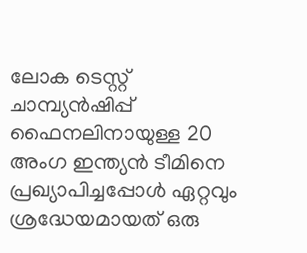ലോക ടെസ്റ്റ് ചാമ്പ്യന്‍ഷിപ്പ് ഫൈനലിനായുള്ള 20 അംഗ ഇന്ത്യന്‍ ടീമിനെ പ്രഖ്യാപിച്ചപ്പോള്‍ ഏറ്റവും ശ്രദ്ധേയമായത് ഒരു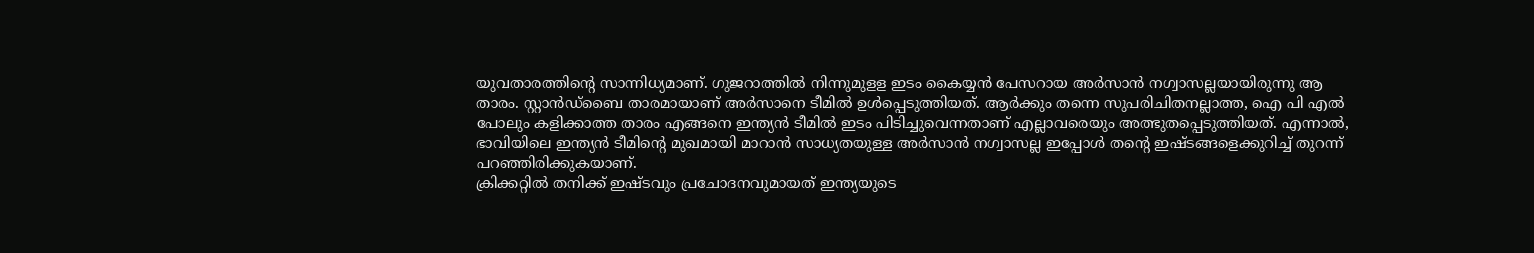യുവതാരത്തിന്റെ സാന്നിധ്യമാണ്. ഗുജറാത്തിൽ നിന്നുമുളള ഇടം കൈയ്യന്‍ പേസറായ അര്‍സാന്‍ നഗ്വാസല്ലയായിരുന്നു ആ താരം. സ്റ്റാൻഡ്ബൈ താരമായാണ് അര്‍സാനെ ടീമില്‍ ഉള്‍പ്പെടുത്തിയത്. ആര്‍ക്കും തന്നെ സുപരിചിതനല്ലാത്ത, ഐ പി എല്‍ പോലും കളിക്കാത്ത താരം എങ്ങനെ ഇന്ത്യന്‍ ടീമില്‍ ഇടം പിടിച്ചുവെന്നതാണ് എല്ലാവരെയും അത്ഭുതപ്പെടുത്തിയത്. എന്നാല്‍, ഭാവിയിലെ ഇന്ത്യന്‍ ടീമിന്റെ മുഖമായി മാറാന്‍ സാധ്യതയുള്ള അര്‍സാന്‍ നഗ്വാസല്ല ഇപ്പോള്‍ തന്റെ ഇഷ്ടങ്ങളെക്കുറിച്ച് തുറന്ന് പറഞ്ഞിരിക്കുകയാണ്.
ക്രിക്കറ്റിൽ തനിക്ക് ഇഷ്ടവും പ്രചോദനവുമായത് ഇന്ത്യയുടെ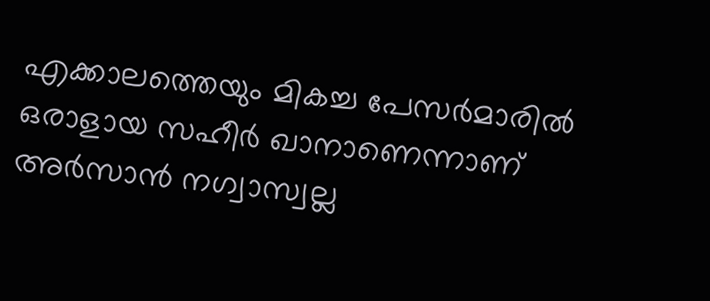എക്കാലത്തെയും മികച്ച പേസർമാരിൽ ഒരാളായ സഹീര്‍ ഖാനാണെന്നാണ് അര്‍സാന്‍ നഗ്വാസ്വല്ല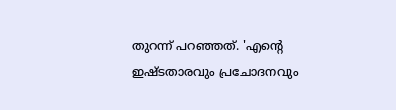തുറന്ന് പറഞ്ഞത്. 'എന്റെ ഇഷ്ടതാരവും പ്രചോദനവും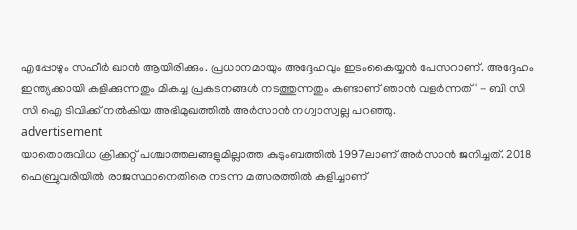എപ്പോഴും സഹീര്‍ ഖാൻ ആയിരിക്കും. പ്രധാനമായും അദ്ദേഹവും ഇടംകൈയ്യന്‍ പേസറാണ്. അദ്ദേഹം ഇന്ത്യക്കായി കളിക്കുന്നതും മികച്ച പ്രകടനങ്ങൾ നടത്തുന്നതും കണ്ടാണ് ഞാൻ വളര്‍ന്നത്' - ബി സി സി ഐ ടിവിക്ക് നല്‍കിയ അഭിമുഖത്തില്‍ അര്‍സാന്‍ നഗ്വാസ്വല്ല പറഞ്ഞു.
advertisement
യാതൊരുവിധ ക്രിക്കറ്റ് പശ്ചാത്തലങ്ങളുമില്ലാത്ത കുടുംബത്തില്‍ 1997ലാണ് അർസാൻ ജനിച്ചത്. 2018 ഫെബ്രുവരിയില്‍ രാജസ്ഥാനെതിരെ നടന്ന മത്സരത്തില്‍ കളിച്ചാണ്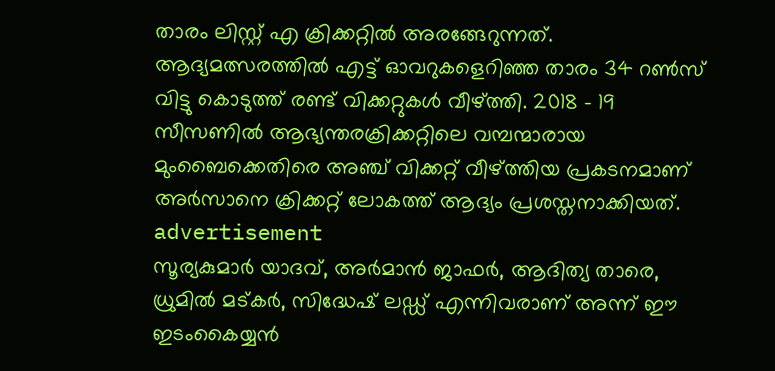താരം ലിസ്റ്റ് എ ക്രിക്കറ്റില്‍ അരങ്ങേറുന്നത്. ആദ്യമത്സരത്തില്‍ എട്ട് ഓവറുകളെറിഞ്ഞ താരം 34 റണ്‍സ് വിട്ടു ‌കൊടുത്ത് രണ്ട് വിക്കറ്റുകൾ വീഴ്ത്തി. 2018 - 19 സീസണില്‍ ആഭ്യന്തരക്രിക്കറ്റിലെ വമ്പന്മാരായ മുംബൈക്കെതിരെ അഞ്ച് വിക്കറ്റ് വീഴ്ത്തിയ പ്രകടനമാണ് അർസാനെ ക്രിക്കറ്റ് ലോകത്ത്‌ ആദ്യം പ്രശസ്തനാക്കിയത്.
advertisement
സൂര്യകുമാര്‍ യാദവ്, അര്‍മാന്‍ ജാഫര്‍, ആദിത്യ താരെ, ധ്രുമില്‍ മട്കര്‍, സിദ്ധേഷ് ലഡ്ഡ് എന്നിവരാണ് അന്ന് ഈ ഇടംകൈയ്യന്‍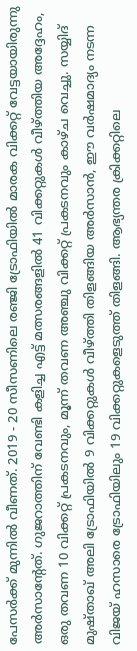പേസര്‍ക്ക് മുന്നില്‍ വീണത്. 2019 - 20 സീസണിലെ രഞ്ജി ട്രോഫിയില്‍ മാരക വിക്കറ്റ് വേട്ടയായിരുന്നു അർസാന്റേത്. ഗുജറാത്തിന് വേണ്ടി കളിച്ച എട്ട് മത്സരങ്ങളില്‍ 41 വിക്കറ്റുകള്‍ വീഴ്ത്തിയ അദ്ദേഹം, ഒരു തവണ 10 വിക്കറ്റ് പ്രകടനവും, മൂന്ന് തവണ അഞ്ചു വിക്കറ്റ് പ്രകടനവും കാഴ്ച വെച്ചു. സയ്യിദ് മുഷ്താഖ് അലി ട്രോഫിയില്‍ 9 വിക്കറ്റുകള്‍ വീഴ്ത്തി തിളങ്ങിയ അർസാൻ, ഈ വര്‍ഷമാദ്യം നടന്ന വിജയ് ഹസാരെ ട്രോഫിയിലും 19 വിക്കറ്റുകളെടുത്ത് തിളങ്ങി. ആഭ്യന്തര ക്രിക്കറ്റിലെ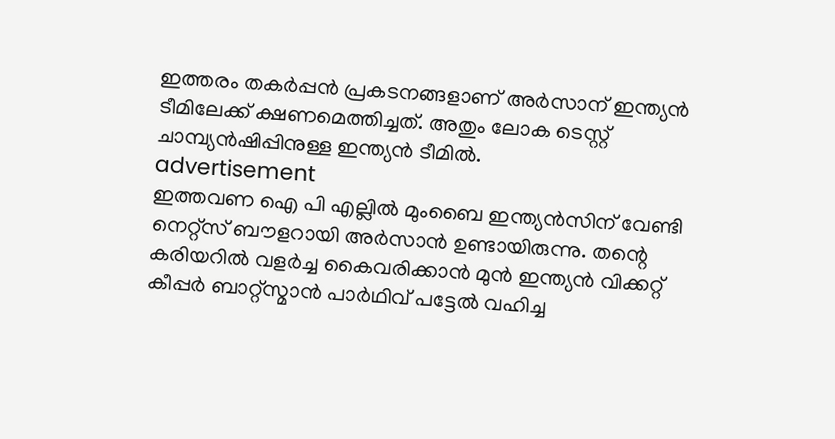ഇത്തരം തകർപ്പൻ പ്രകടനങ്ങളാണ് അർസാന് ഇന്ത്യൻ ടീമിലേക്ക് ക്ഷണമെത്തിച്ചത്. അതും ലോക ടെസ്റ്റ്‌ ചാമ്പ്യൻഷിപ്പിനുള്ള ഇന്ത്യൻ ടീമിൽ.
advertisement
ഇത്തവണ ഐ പി എല്ലിൽ മുംബൈ ഇന്ത്യന്‍സിന് വേണ്ടി നെറ്റ്‌സ് ബൗളറായി അര്‍സാന്‍ ഉണ്ടായിരുന്നു. തന്റെ കരിയറില്‍ വളര്‍ച്ച കൈവരിക്കാന്‍ മുന്‍ ഇന്ത്യന്‍ വിക്കറ്റ് കീപ്പര്‍ ബാറ്റ്‌സ്മാന്‍ പാര്‍ഥിവ് പട്ടേല്‍ വഹിച്ച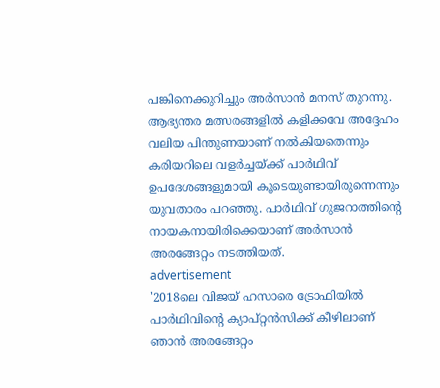പങ്കിനെക്കുറിച്ചും അര്‍സാന്‍ മനസ് തുറന്നു. ആഭ്യന്തര മത്സരങ്ങളില്‍ കളിക്കവേ അദ്ദേഹം വലിയ പിന്തുണയാണ് നല്‍കിയതെന്നും കരിയറിലെ വളര്‍ച്ചയ്ക്ക് പാര്‍ഥിവ് ഉപദേശങ്ങളുമായി കൂടെയുണ്ടായിരുന്നെന്നും യുവതാരം പറഞ്ഞു. പാര്‍ഥിവ് ഗുജറാത്തിന്റെ നായകനായിരിക്കെയാണ് അര്‍സാന്‍ അരങ്ങേറ്റം നടത്തിയത്.
advertisement
'2018ലെ വിജയ് ഹസാരെ ട്രോഫിയില്‍ പാര്‍ഥിവിന്റെ ക്യാപ്റ്റന്‍സിക്ക് കീഴിലാണ് ഞാന്‍ അരങ്ങേറ്റം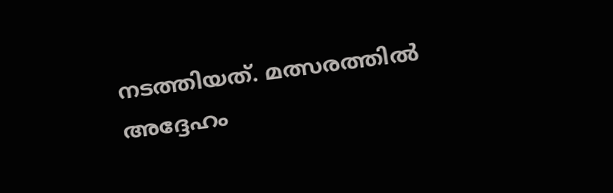നടത്തിയത്. മത്സരത്തില്‍ അദ്ദേഹം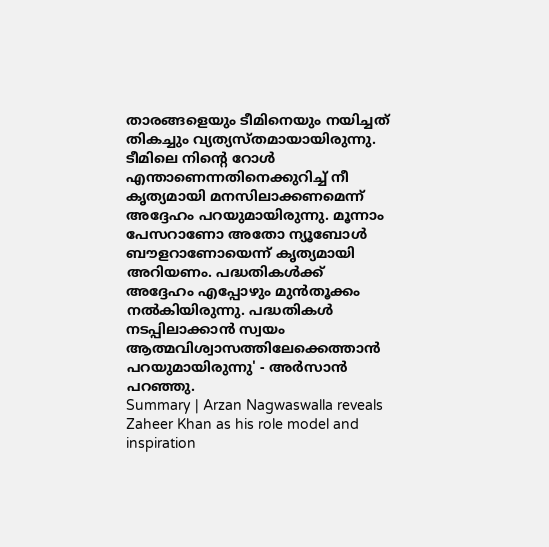താരങ്ങളെയും ടീമിനെയും നയിച്ചത് തികച്ചും വ്യത്യസ്തമായായിരുന്നു. ടീമിലെ നിന്റെ റോള്‍ എന്താണെന്നതിനെക്കുറിച്ച് നീ കൃത്യമായി മനസിലാക്കണമെന്ന് അദ്ദേഹം പറയുമായിരുന്നു. മൂന്നാം പേസറാണോ അതോ ന്യൂബോള്‍ ബൗളറാണോയെന്ന് കൃത്യമായി അറിയണം. പദ്ധതികള്‍ക്ക് അദ്ദേഹം എപ്പോഴും മുന്‍തൂക്കം നല്‍കിയിരുന്നു. പദ്ധതികള്‍ നടപ്പിലാക്കാന്‍ സ്വയം ആത്മവിശ്വാസത്തിലേക്കെത്താന്‍ പറയുമായിരുന്നു' - അര്‍സാന്‍ പറഞ്ഞു.
Summary | Arzan Nagwaswalla reveals Zaheer Khan as his role model and inspiration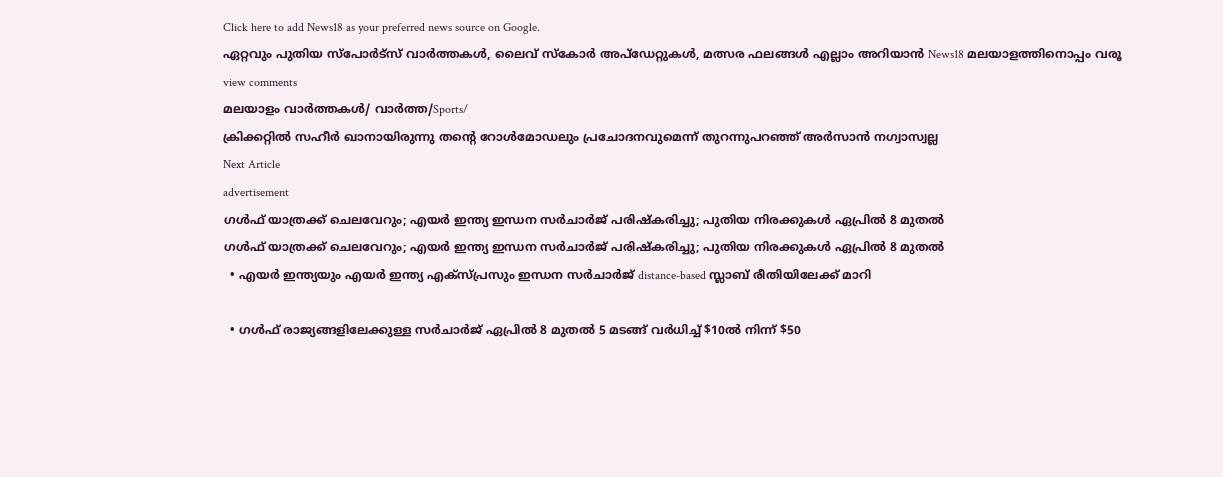Click here to add News18 as your preferred news source on Google.
ഏറ്റവും പുതിയ സ്പോർട്സ് വാർത്തകൾ, ലൈവ് സ്കോർ അപ്ഡേറ്റുകൾ, മത്സര ഫലങ്ങൾ എല്ലാം അറിയാൻ News18 മലയാളത്തിനൊപ്പം വരൂ
view comments
മലയാളം വാർത്തകൾ/ വാർത്ത/Sports/
ക്രിക്കറ്റിൽ സഹീര്‍ ഖാനായിരുന്നു തൻ്റെ റോൾമോഡലും പ്രചോദനവുമെന്ന് തുറന്നുപറഞ്ഞ് അര്‍സാന്‍ നഗ്വാസ്വല്ല
Next Article
advertisement
ഗൾ‌ഫ് യാത്രക്ക് ചെലവേറും; എയർ ഇന്ത്യ ഇന്ധന സർചാർജ് പരിഷ്കരിച്ചു; പുതിയ നിരക്കുകൾ ഏപ്രിൽ 8 മുതൽ
ഗൾ‌ഫ് യാത്രക്ക് ചെലവേറും; എയർ ഇന്ത്യ ഇന്ധന സർചാർജ് പരിഷ്കരിച്ചു; പുതിയ നിരക്കുകൾ ഏപ്രിൽ 8 മുതൽ
  • എയർ ഇന്ത്യയും എയർ ഇന്ത്യ എക്സ്പ്രസും ഇന്ധന സർചാർജ് distance-based സ്ലാബ് രീതിയിലേക്ക് മാറി

  • ഗൾഫ് രാജ്യങ്ങളിലേക്കുള്ള സർചാർജ് ഏപ്രിൽ 8 മുതൽ 5 മടങ്ങ് വർധിച്ച് $10ൽ നിന്ന് $50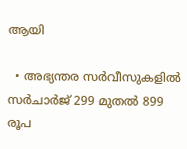ആയി

  • അഭ്യന്തര സർവീസുകളിൽ സർചാർജ് 299 മുതൽ 899 രൂപ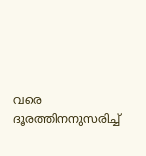വരെ ദൂരത്തിനനുസരിച്ച്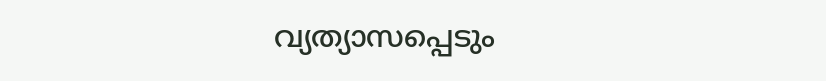വ്യത്യാസപ്പെടും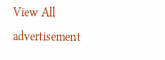View All
advertisement